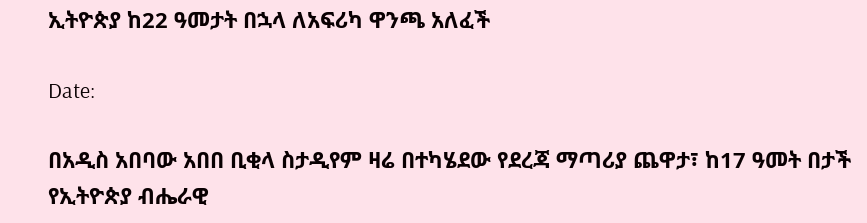ኢትዮጵያ ከ22 ዓመታት በኋላ ለአፍሪካ ዋንጫ አለፈች

Date:

በአዲስ አበባው አበበ ቢቂላ ስታዲየም ዛሬ በተካሄደው የደረጃ ማጣሪያ ጨዋታ፣ ከ17 ዓመት በታች የኢትዮጵያ ብሔራዊ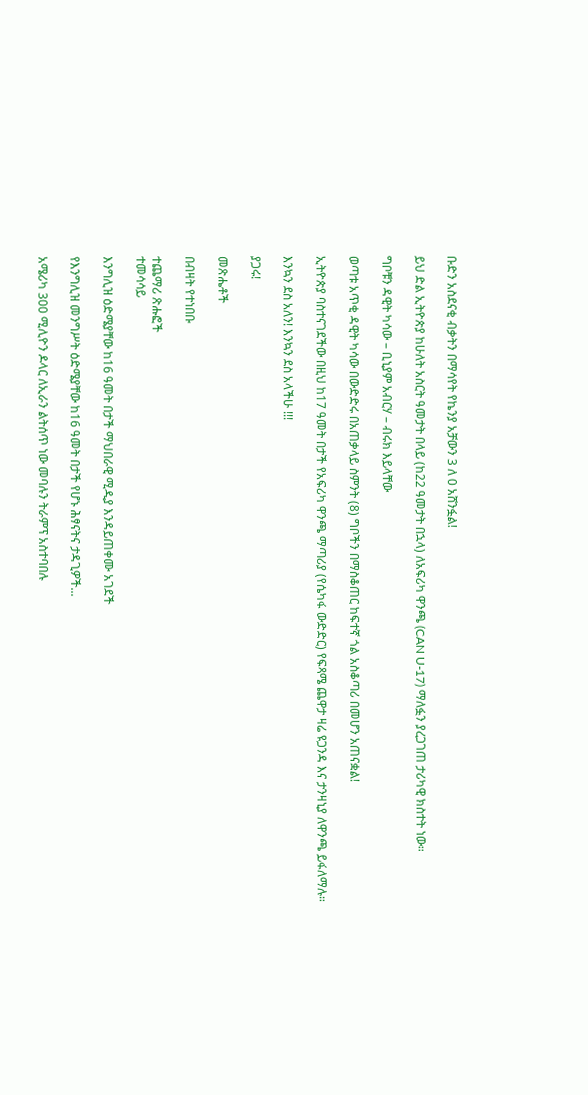ቡድን አስደናቂ ብቃትን በማሳየት የኬንያ አቻውን 3 ለ 0 አሸንፏል!

ይህ ድል ኢትዮጵያ ከሁለት አስርት ዓመታት በላይ (ከ22 ዓመታት በኋላ) ለአፍሪካ ዋንጫ (CAN U-17) ማለፏን ያረጋገጠ ታሪካዊ ክስተት ነው።

ግቦቹን ዳዊት ካሳው – ቢኒያም አብርሃ – ብሩክ እይላቸው

ወጣቱ አጥቂ ዳዊት ካሳው በውድድሩ በአጠቃላይ ስምንት (8) ግቦችን በማስቆጠር ከፍተኛ ጎል አስቆጣሪ በመሆን አጠናቋል!

ኢትዮጵያ ባስተናገደችው በዚህ ከ17 ዓመት በታች የአፍሪካ ዋንጫ ማጣሪያ (የሴካፋ ውድድር) የፍጻሜ ጨዋታ ዛሬ ዩጋንዳ እና ታንዛኒያ ለዋንጫ ይፋለማሉ።

እንኳን ደስ አለን! እንኳን ደስ አላችሁ !!!

ያጋሩ!

መጽሔቶች

በብዛት የተነበቡ

ተጨማሪ ጽሑፎች
ተመሳሳይ

እንግሊዝ ዕድሜያቸው ከ16 ዓመት በታች ማህበራዊ ሚዲያ እንዳይጠቀሙ አገደች

የእንግሊዝ መንግሥት ዕድሜያቸው ከ16 ዓመት በታች የሆኑ ሕፃናትና ታዳጊዎች...

አሜሪካ 300 ሚሊዮን ዶላር ለኢራን ልትሰጥ ነው መባሉን ትራምፕ አስተባበሉ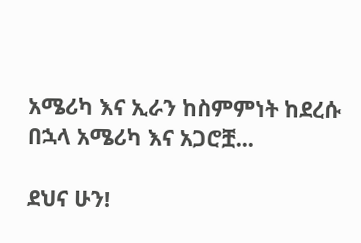አሜሪካ እና ኢራን ከስምምነት ከደረሱ በኋላ አሜሪካ እና አጋሮቿ...

ደህና ሁን!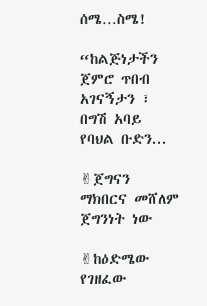ሰሜ…ስሜ!

“ከልጅነታችን ጀምሮ ጥበብ አገናኝታን ፣ በግሽ አባይ የባህል ቡድን...

✌ጀግናን ማክበርና መሸለም ጀግንነት ነው

✌ከዕድሜው የገዘፈው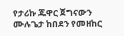የታሪኩ ጁዋር ጀግናውን ሙሉጌታ ከበደን የመዘከር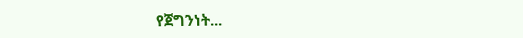የጀግንነት...